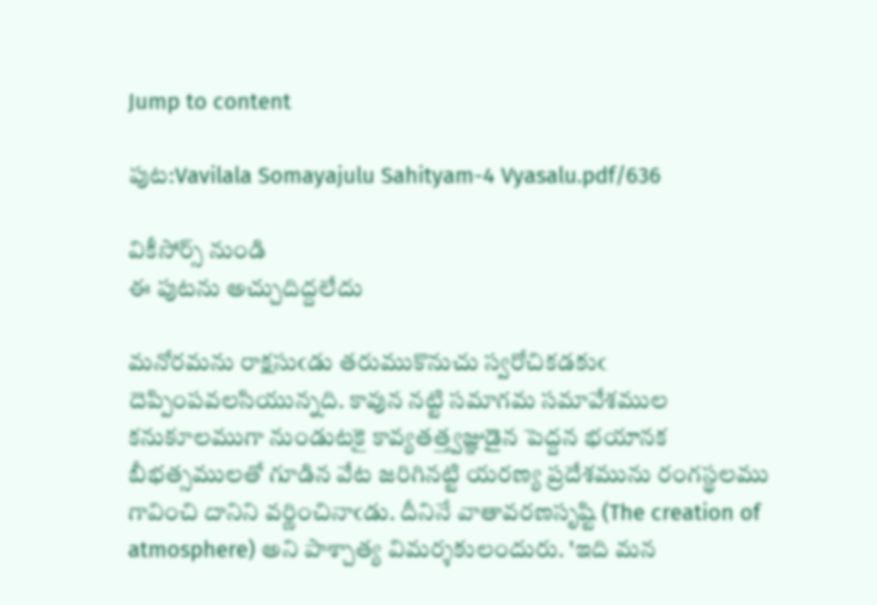Jump to content

పుట:Vavilala Somayajulu Sahityam-4 Vyasalu.pdf/636

వికీసోర్స్ నుండి
ఈ పుటను అచ్చుదిద్దలేదు

మనోరమను రాక్షసుఁడు తరుముకొనుచు స్వరోచికడకుఁ దెప్పింపవలసియున్నది. కావున నట్టి సమాగమ సమావేశముల కనుకూలముగా నుండుటకై కావ్యతత్త్వజ్ఞుడైన పెద్దన భయానక బీభత్సములతో గూడిన వేట జరిగినట్టి యరణ్య ప్రదేశమును రంగస్థలము గావించి దానిని వర్ణించినాఁడు. దీనినే వాతావరణసృష్టి (The creation of atmosphere) అని పాశ్చాత్య విమర్శకులందురు. 'ఇది మన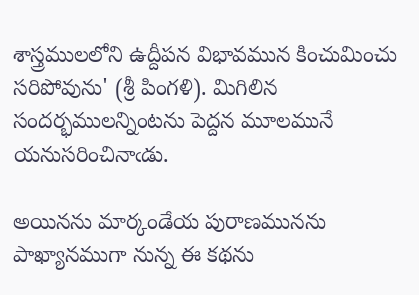శాస్త్రములలోని ఉద్దీపన విభావమున కించుమించు సరిపోవును' (శ్రీ పింగళి). మిగిలిన సందర్భములన్నింటను పెద్దన మూలమునే యనుసరించినాఁడు.

అయినను మార్కండేయ పురాణమునను పాఖ్యానముగా నున్న ఈ కథను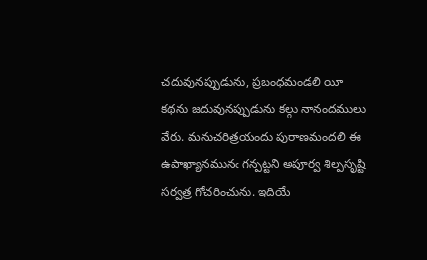చదువునప్పుడును, ప్రబంధమండలి యీ కథను జదువునప్పుడును కల్గు నానందములు వేరు. మనుచరిత్రయందు పురాణమందలి ఈ ఉపాఖ్యానమునఁ గన్పట్టని అపూర్వ శిల్పసృష్టి సర్వత్ర గోచరించును. ఇదియే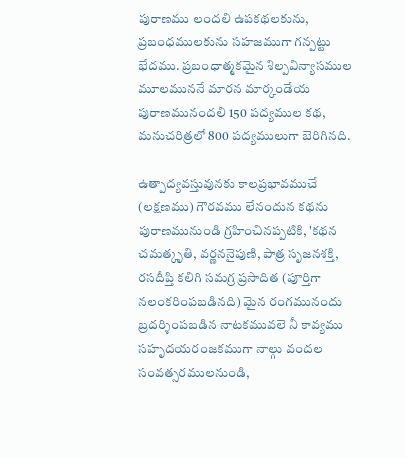పురాణము లందలి ఉపకథలకును, ప్రబంధములకును సహజముగా గన్పట్టు భేదము. ప్రబంధాత్మకమైన శిల్పవిన్యాసముల మూలముననే మారన మార్కండేయ పురాణమునందలి 150 పద్యముల కథ, మనుచరిత్రలో 800 పద్యములుగా బెరిగినది.

ఉత్పాద్యవస్తువునకు కాలప్రభావముచే (లక్షణము) గౌరవము లేనందున కథను పురాణమునుండి గ్రహించినప్పటికి, 'కథన చమత్కృతి, వర్ణననైపుణి, పాత్ర సృజనశక్తి, రసదీప్తి కలిగి సమగ్ర ప్రసాదిత (పూర్తిగా నలంకరింపబడినది) మైన రంగమునందు బ్రదర్శింపబడిన నాటకమువలె నీ కావ్యము సహృదయరంజకముగా నాల్గు వందల సంవత్సరములనుండి,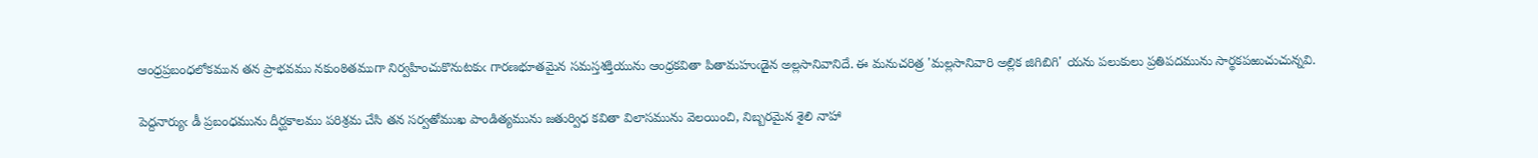ఆంధ్రప్రబంధలోకమున తన ప్రాభవము నకుంఠితముగా నిర్వహించుకొనుటకుఁ గారణభూతమైన సమస్తశక్తియును ఆంధ్రకవితా పితామహుఁడైన అల్లసానివానిదే. ఈ మనుచరిత్ర 'మల్లసానివారి అల్లిక జిగిబిగి' యను పలుకులు ప్రతిపదమును సార్థకపఱుచుచున్నవి.

పెద్దనార్యుఁ డీ ప్రబంధమును దీర్ఘకాలము పరిశ్రమ చేసి తన సర్వతోముఖ పాండిత్యమును జతుర్విధ కవితా విలాసమును వెలయించి, నిబ్బరమైన శైలి నాహా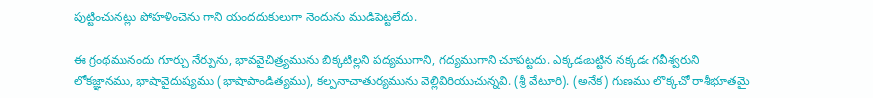పుట్టించునట్లు పోహళించెను గాని యందదుకులుగా నెందును ముడిపెట్టలేదు.

ఈ గ్రంథమునందు గూర్చు నేర్పును, భావవైచిత్ర్యమును బిక్కటిల్లని పద్యముగాని, గద్యముగాని చూపట్టదు. ఎక్కడఁబట్టిన నక్కడఁ గవీశ్వరుని లోకజ్ఞానము, భాషావైదుష్యము (భాషాపాండిత్యము), కల్పనాచాతుర్యమును వెల్లివిరియుచున్నవి. (శ్రీ వేటూరి). (అనేక) గుణము లొక్కచో రాశీభూతమై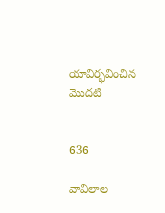యావిర్భవించిన మొదటి


636

వావిలాల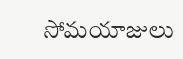సోమయాజులు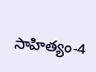సాహిత్యం-4